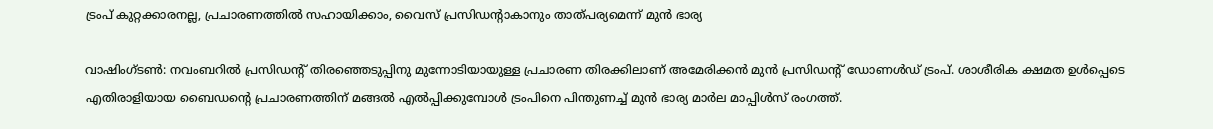ട്രംപ് കുറ്റക്കാരനല്ല, പ്രചാരണത്തില്‍ സഹായിക്കാം, വൈസ് പ്രസിഡന്റാകാനും താത്പര്യമെന്ന് മുന്‍ ഭാര്യ

വാഷിംഗ്ടണ്‍: നവംബറില്‍ പ്രസിഡന്റ് തിരഞ്ഞെടുപ്പിനു മുന്നോടിയായുള്ള പ്രചാരണ തിരക്കിലാണ് അമേരിക്കന്‍ മുന്‍ പ്രസിഡന്റ് ഡോണള്‍ഡ് ട്രംപ്. ശാശീരിക ക്ഷമത ഉള്‍പ്പെടെ എതിരാളിയായ ബൈഡന്റെ പ്രചാരണത്തിന് മങ്ങല്‍ എല്‍പ്പിക്കുമ്പോള്‍ ട്രംപിനെ പിന്തുണച്ച് മുന്‍ ഭാര്യ മാര്‍ല മാപ്പിള്‍സ് രംഗത്ത്.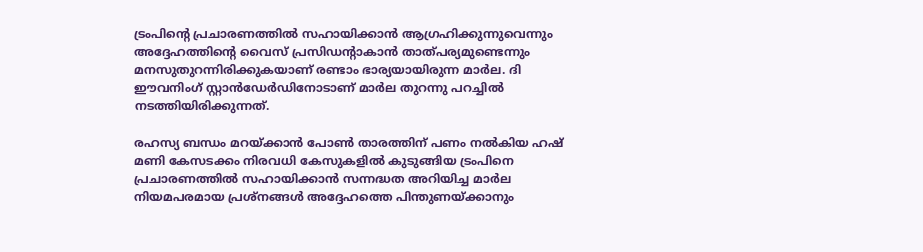ട്രംപിന്റെ പ്രചാരണത്തില്‍ സഹായിക്കാന്‍ ആഗ്രഹിക്കുന്നുവെന്നും അദ്ദേഹത്തിന്റെ വൈസ് പ്രസിഡന്റാകാന്‍ താത്പര്യമുണ്ടെന്നും മനസുതുറന്നിരിക്കുകയാണ് രണ്ടാം ഭാര്യയായിരുന്ന മാര്‍ല. ദി ഈവനിംഗ് സ്റ്റാന്‍ഡേര്‍ഡിനോടാണ് മാര്‍ല തുറന്നു പറച്ചില്‍ നടത്തിയിരിക്കുന്നത്.

രഹസ്യ ബന്ധം മറയ്ക്കാന്‍ പോണ്‍ താരത്തിന് പണം നല്‍കിയ ഹഷ് മണി കേസടക്കം നിരവധി കേസുകളില്‍ കുടുങ്ങിയ ട്രംപിനെ പ്രചാരണത്തില്‍ സഹായിക്കാന്‍ സന്നദ്ധത അറിയിച്ച മാര്‍ല നിയമപരമായ പ്രശ്നങ്ങള്‍ അദ്ദേഹത്തെ പിന്തുണയ്ക്കാനും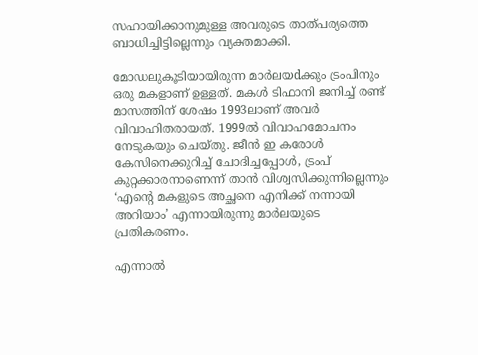സഹായിക്കാനുമുള്ള അവരുടെ താത്പര്യത്തെ ബാധിച്ചിട്ടില്ലെന്നും വ്യക്തമാക്കി.

മോഡലുകൂടിയായിരുന്ന മാര്‍ലയdക്കും ട്രംപിനും ഒരു മകളാണ് ഉള്ളത്. മകള്‍ ടിഫാനി ജനിച്ച് രണ്ട് മാസത്തിന് ശേഷം 1993ലാണ് അവര്‍ വിവാഹിതരായത്. 1999ല്‍ വിവാഹമോചനം നേടുകയും ചെയ്തു. ജീന്‍ ഇ കരോള്‍ കേസിനെക്കുറിച്ച് ചോദിച്ചപ്പോള്‍, ട്രംപ് കുറ്റക്കാരനാണെന്ന് താന്‍ വിശ്വസിക്കുന്നില്ലെന്നും ‘എന്റെ മകളുടെ അച്ഛനെ എനിക്ക് നന്നായി അറിയാം’ എന്നായിരുന്നു മാര്‍ലയുടെ പ്രതികരണം.

എന്നാല്‍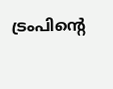ട്രംപിന്റെ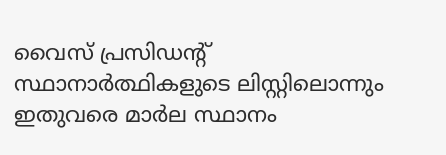വൈസ് പ്രസിഡന്റ് സ്ഥാനാര്‍ത്ഥികളുടെ ലിസ്റ്റിലൊന്നും ഇതുവരെ മാര്‍ല സ്ഥാനം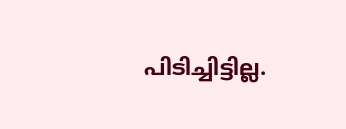പിടിച്ചിട്ടില്ല.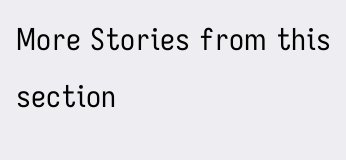More Stories from this section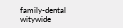family-dental
witywide